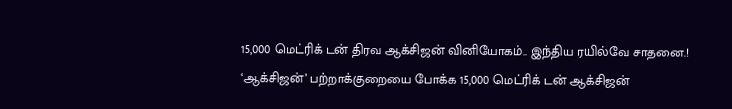15,000 மெட்ரிக் டன் திரவ ஆக்சிஜன் வினியோகம்.. இந்திய ரயில்வே சாதனை.!
‘ஆக்சிஜன்’ பற்றாக்குறையை போக்க 15,000 மெட்ரிக் டன் ஆக்சிஜன்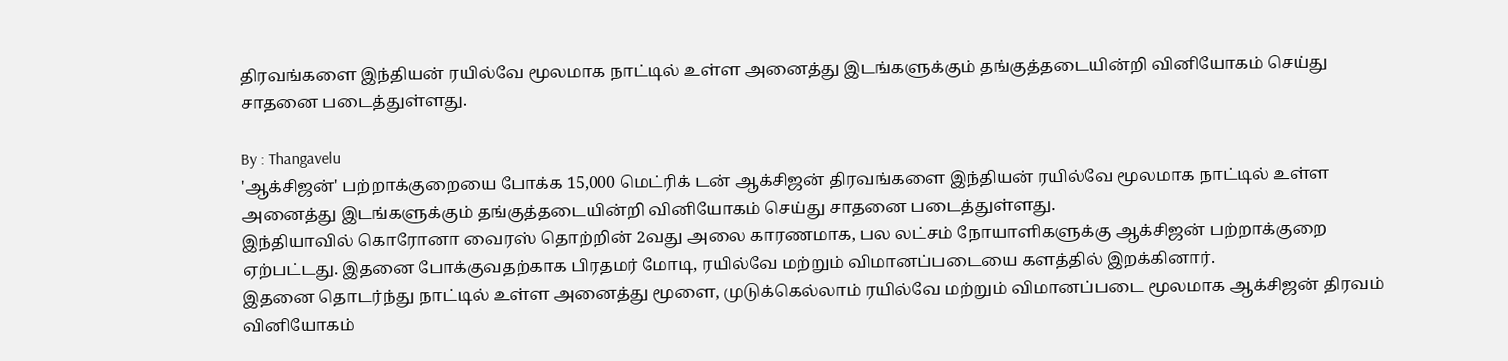திரவங்களை இந்தியன் ரயில்வே மூலமாக நாட்டில் உள்ள அனைத்து இடங்களுக்கும் தங்குத்தடையின்றி வினியோகம் செய்து சாதனை படைத்துள்ளது.

By : Thangavelu
'ஆக்சிஜன்' பற்றாக்குறையை போக்க 15,000 மெட்ரிக் டன் ஆக்சிஜன் திரவங்களை இந்தியன் ரயில்வே மூலமாக நாட்டில் உள்ள அனைத்து இடங்களுக்கும் தங்குத்தடையின்றி வினியோகம் செய்து சாதனை படைத்துள்ளது.
இந்தியாவில் கொரோனா வைரஸ் தொற்றின் 2வது அலை காரணமாக, பல லட்சம் நோயாளிகளுக்கு ஆக்சிஜன் பற்றாக்குறை ஏற்பட்டது. இதனை போக்குவதற்காக பிரதமர் மோடி, ரயில்வே மற்றும் விமானப்படையை களத்தில் இறக்கினார்.
இதனை தொடர்ந்து நாட்டில் உள்ள அனைத்து மூளை, முடுக்கெல்லாம் ரயில்வே மற்றும் விமானப்படை மூலமாக ஆக்சிஜன் திரவம் வினியோகம்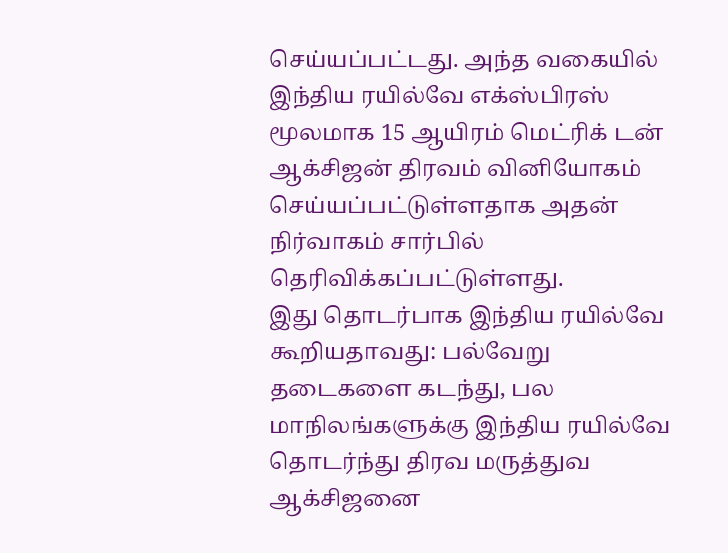செய்யப்பட்டது. அந்த வகையில் இந்திய ரயில்வே எக்ஸ்பிரஸ் மூலமாக 15 ஆயிரம் மெட்ரிக் டன் ஆக்சிஜன் திரவம் வினியோகம் செய்யப்பட்டுள்ளதாக அதன் நிர்வாகம் சார்பில் தெரிவிக்கப்பட்டுள்ளது.
இது தொடர்பாக இந்திய ரயில்வே கூறியதாவது: பல்வேறு தடைகளை கடந்து, பல மாநிலங்களுக்கு இந்திய ரயில்வே தொடர்ந்து திரவ மருத்துவ ஆக்சிஜனை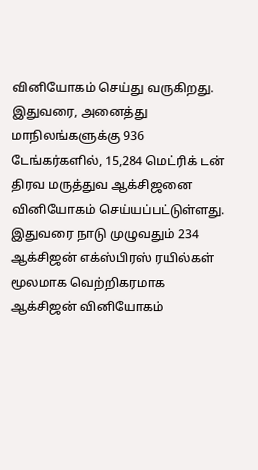வினியோகம் செய்து வருகிறது. இதுவரை, அனைத்து மாநிலங்களுக்கு 936 டேங்கர்களில், 15,284 மெட்ரிக் டன் திரவ மருத்துவ ஆக்சிஜனை வினியோகம் செய்யப்பட்டுள்ளது.
இதுவரை நாடு முழுவதும் 234 ஆக்சிஜன் எக்ஸ்பிரஸ் ரயில்கள் மூலமாக வெற்றிகரமாக ஆக்சிஜன் வினியோகம்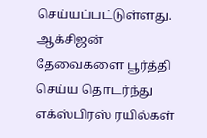செய்யப்பட்டுள்ளது. ஆக்சிஜன் தேவைகளை பூர்த்தி செய்ய தொடர்ந்து எக்ஸ்பிரஸ் ரயில்கள்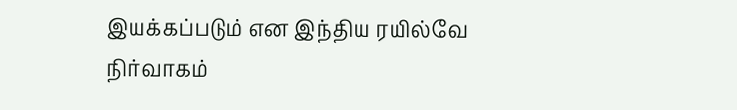இயக்கப்படும் என இந்திய ரயில்வே நிர்வாகம்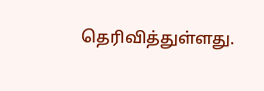தெரிவித்துள்ளது.